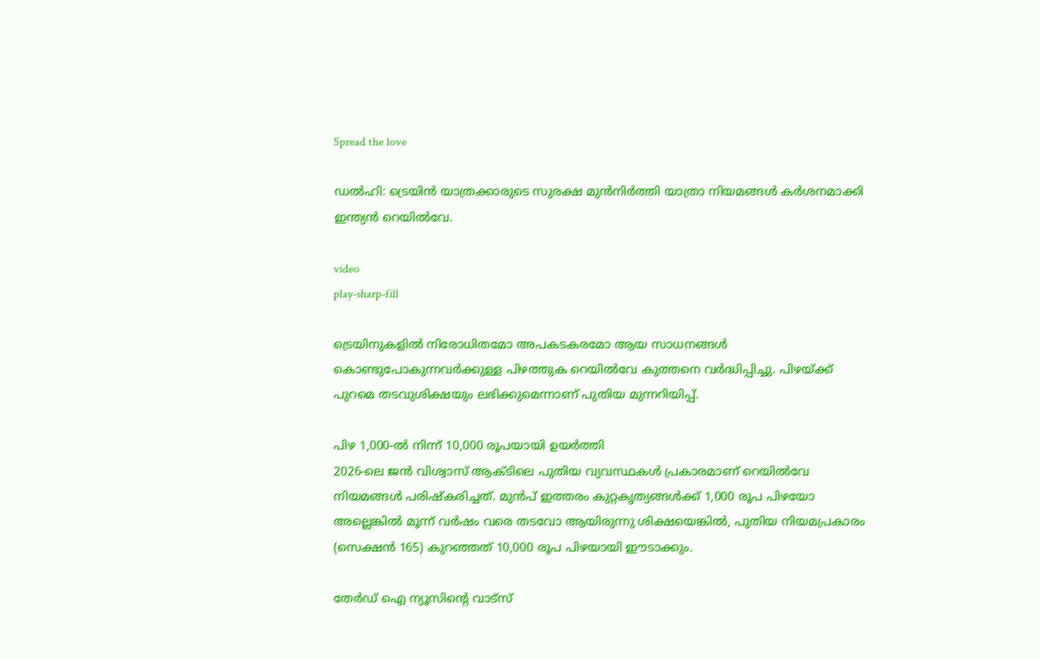Spread the love

ഡല്‍ഹി: ട്രെയിൻ യാത്രക്കാരുടെ സുരക്ഷ മുൻനിർത്തി യാത്രാ നിയമങ്ങള്‍ കർശനമാക്കി ഇന്ത്യൻ റെയില്‍വേ.

video
play-sharp-fill

ട്രെയിനുകളില്‍ നിരോധിതമോ അപകടകരമോ ആയ സാധനങ്ങള്‍ കൊണ്ടുപോകുന്നവർക്കുള്ള പിഴത്തുക റെയില്‍വേ കുത്തനെ വർദ്ധിപ്പിച്ചു. പിഴയ്ക്ക് പുറമെ തടവുശിക്ഷയും ലഭിക്കുമെന്നാണ് പുതിയ മുന്നറിയിപ്പ്.

പിഴ 1,000-ല്‍ നിന്ന് 10,000 രൂപയായി ഉയർത്തി
2026-ലെ ജൻ വിശ്വാസ് ആക്ടിലെ പുതിയ വ്യവസ്ഥകള്‍ പ്രകാരമാണ് റെയില്‍വേ നിയമങ്ങള്‍ പരിഷ്കരിച്ചത്. മുൻപ് ഇത്തരം കുറ്റകൃത്യങ്ങള്‍ക്ക് 1,000 രൂപ പിഴയോ അല്ലെങ്കില്‍ മൂന്ന് വർഷം വരെ തടവോ ആയിരുന്നു ശിക്ഷയെങ്കില്‍, പുതിയ നിയമപ്രകാരം (സെക്ഷൻ 165) കുറഞ്ഞത് 10,000 രൂപ പിഴയായി ഈടാക്കും.

തേർഡ് ഐ ന്യൂസിന്റെ വാട്സ്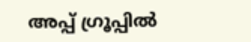അപ്പ് ഗ്രൂപ്പിൽ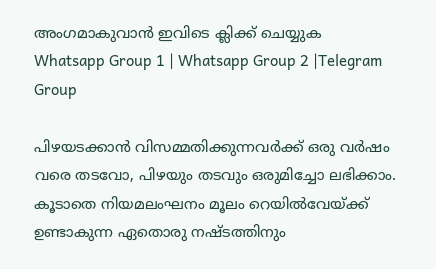അംഗമാകുവാൻ ഇവിടെ ക്ലിക്ക് ചെയ്യുക
Whatsapp Group 1 | Whatsapp Group 2 |Telegram Group

പിഴയടക്കാൻ വിസമ്മതിക്കുന്നവർക്ക് ഒരു വർഷം വരെ തടവോ, പിഴയും തടവും ഒരുമിച്ചോ ലഭിക്കാം. കൂടാതെ നിയമലംഘനം മൂലം റെയില്‍വേയ്ക്ക് ഉണ്ടാകുന്ന ഏതൊരു നഷ്ടത്തിനും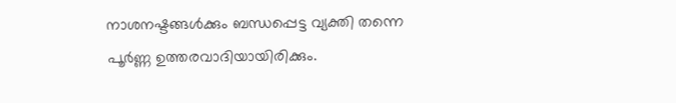നാശനഷ്ടങ്ങള്‍ക്കും ബന്ധപ്പെട്ട വ്യക്തി തന്നെ പൂർണ്ണ ഉത്തരവാദിയായിരിക്കും.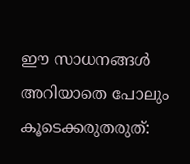ഈ സാധനങ്ങള്‍ അറിയാതെ പോലും കൂടെക്കരുതരുത്: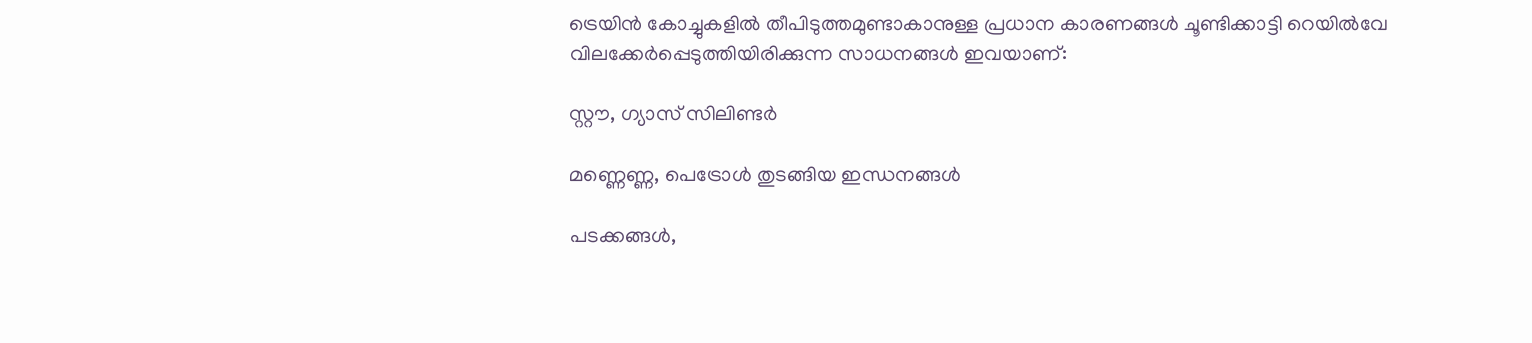ട്രെയിൻ കോച്ചുകളില്‍ തീപിടുത്തമുണ്ടാകാനുള്ള പ്രധാന കാരണങ്ങള്‍ ചൂണ്ടിക്കാട്ടി റെയില്‍വേ വിലക്കേർപ്പെടുത്തിയിരിക്കുന്ന സാധനങ്ങള്‍ ഇവയാണ്:

സ്റ്റൗ, ഗ്യാസ് സിലിണ്ടർ

മണ്ണെണ്ണ, പെട്രോള്‍ തുടങ്ങിയ ഇന്ധനങ്ങള്‍

പടക്കങ്ങള്‍,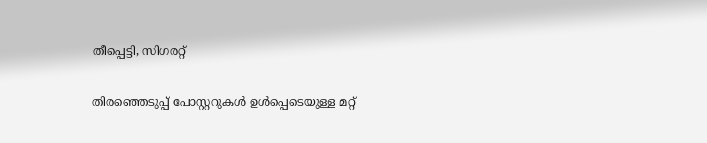തീപ്പെട്ടി, സിഗരറ്റ്

തിരഞ്ഞെടുപ്പ് പോസ്റ്ററുകള്‍ ഉള്‍പ്പെടെയുള്ള മറ്റ്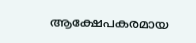ആക്ഷേപകരമായ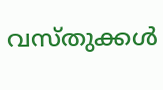വസ്തുക്കള്‍